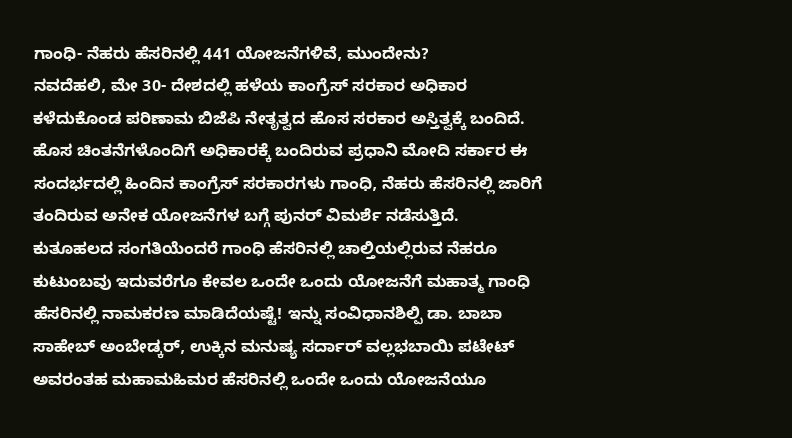ಗಾಂಧಿ- ನೆಹರು ಹೆಸರಿನಲ್ಲಿ 441 ಯೋಜನೆಗಳಿವೆ, ಮುಂದೇನು?
ನವದೆಹಲಿ, ಮೇ 30- ದೇಶದಲ್ಲಿ ಹಳೆಯ ಕಾಂಗ್ರೆಸ್ ಸರಕಾರ ಅಧಿಕಾರ ಕಳೆದುಕೊಂಡ ಪರಿಣಾಮ ಬಿಜೆಪಿ ನೇತೃತ್ವದ ಹೊಸ ಸರಕಾರ ಅಸ್ತಿತ್ವಕ್ಕೆ ಬಂದಿದೆ. ಹೊಸ ಚಿಂತನೆಗಳೊಂದಿಗೆ ಅಧಿಕಾರಕ್ಕೆ ಬಂದಿರುವ ಪ್ರಧಾನಿ ಮೋದಿ ಸರ್ಕಾರ ಈ ಸಂದರ್ಭದಲ್ಲಿ ಹಿಂದಿನ ಕಾಂಗ್ರೆಸ್ ಸರಕಾರಗಳು ಗಾಂಧಿ, ನೆಹರು ಹೆಸರಿನಲ್ಲಿ ಜಾರಿಗೆ ತಂದಿರುವ ಅನೇಕ ಯೋಜನೆಗಳ ಬಗ್ಗೆ ಪುನರ್ ವಿಮರ್ಶೆ ನಡೆಸುತ್ತಿದೆ.
ಕುತೂಹಲದ ಸಂಗತಿಯೆಂದರೆ ಗಾಂಧಿ ಹೆಸರಿನಲ್ಲಿ ಚಾಲ್ತಿಯಲ್ಲಿರುವ ನೆಹರೂ ಕುಟುಂಬವು ಇದುವರೆಗೂ ಕೇವಲ ಒಂದೇ ಒಂದು ಯೋಜನೆಗೆ ಮಹಾತ್ಮ ಗಾಂಧಿ ಹೆಸರಿನಲ್ಲಿ ನಾಮಕರಣ ಮಾಡಿದೆಯಷ್ಟೆ! ಇನ್ನು ಸಂವಿಧಾನಶಿಲ್ಪಿ ಡಾ. ಬಾಬಾ ಸಾಹೇಬ್ ಅಂಬೇಡ್ಕರ್, ಉಕ್ಕಿನ ಮನುಷ್ಯ ಸರ್ದಾರ್ ವಲ್ಲಭಬಾಯಿ ಪಟೇಟ್ ಅವರಂತಹ ಮಹಾಮಹಿಮರ ಹೆಸರಿನಲ್ಲಿ ಒಂದೇ ಒಂದು ಯೋಜನೆಯೂ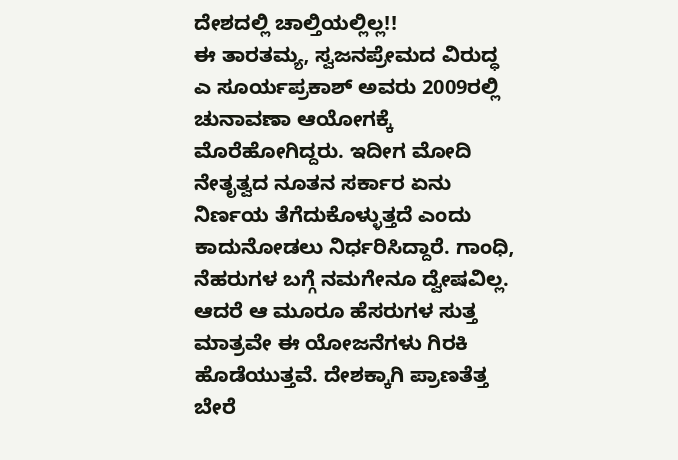ದೇಶದಲ್ಲಿ ಚಾಲ್ತಿಯಲ್ಲಿಲ್ಲ!!
ಈ ತಾರತಮ್ಯ, ಸ್ವಜನಪ್ರೇಮದ ವಿರುದ್ಧ ಎ ಸೂರ್ಯಪ್ರಕಾಶ್ ಅವರು 2009ರಲ್ಲಿ ಚುನಾವಣಾ ಆಯೋಗಕ್ಕೆ ಮೊರೆಹೋಗಿದ್ದರು. ಇದೀಗ ಮೋದಿ ನೇತೃತ್ವದ ನೂತನ ಸರ್ಕಾರ ಏನು ನಿರ್ಣಯ ತೆಗೆದುಕೊಳ್ಳುತ್ತದೆ ಎಂದು ಕಾದುನೋಡಲು ನಿರ್ಧರಿಸಿದ್ದಾರೆ. ಗಾಂಧಿ, ನೆಹರುಗಳ ಬಗ್ಗೆ ನಮಗೇನೂ ದ್ವೇಷವಿಲ್ಲ. ಆದರೆ ಆ ಮೂರೂ ಹೆಸರುಗಳ ಸುತ್ತ ಮಾತ್ರವೇ ಈ ಯೋಜನೆಗಳು ಗಿರಕಿ ಹೊಡೆಯುತ್ತವೆ. ದೇಶಕ್ಕಾಗಿ ಪ್ರಾಣತೆತ್ತ ಬೇರೆ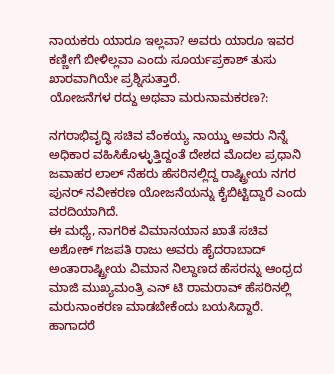ನಾಯಕರು ಯಾರೂ ಇಲ್ಲವಾ? ಅವರು ಯಾರೂ ಇವರ ಕಣ್ಣೀಗೆ ಬೀಳಿಲ್ಲವಾ ಎಂದು ಸೂರ್ಯಪ್ರಕಾಶ್ ತುಸು ಖಾರವಾಗಿಯೇ ಪ್ರಶ್ನಿಸುತ್ತಾರೆ.
ಯೋಜನೆಗಳ ರದ್ದು ಅಥವಾ ಮರುನಾಮಕರಣ?:

ನಗರಾಭಿವೃದ್ಧಿ ಸಚಿವ ವೆಂಕಯ್ಯ ನಾಯ್ಡು ಅವರು ನಿನ್ನೆ ಅಧಿಕಾರ ವಹಿಸಿಕೊಳ್ಳುತ್ತಿದ್ದಂತೆ ದೇಶದ ಮೊದಲ ಪ್ರಧಾನಿ ಜವಾಹರ ಲಾಲ್ ನೆಹರು ಹೆಸರಿನಲ್ಲಿದ್ದ ರಾಷ್ಟ್ರೀಯ ನಗರ ಪುನರ್ ನವೀಕರಣ ಯೋಜನೆಯನ್ನು ಕೈಬಿಟ್ಟಿದ್ದಾರೆ ಎಂದು ವರದಿಯಾಗಿದೆ.
ಈ ಮಧ್ಯೆ, ನಾಗರಿಕ ವಿಮಾನಯಾನ ಖಾತೆ ಸಚಿವ ಅಶೋಕ್ ಗಜಪತಿ ರಾಜು ಅವರು ಹೈದರಾಬಾದ್ ಅಂತಾರಾಷ್ಟ್ರೀಯ ವಿಮಾನ ನಿಲ್ದಾಣದ ಹೆಸರನ್ನು ಆಂಧ್ರದ ಮಾಜಿ ಮುಖ್ಯಮಂತ್ರಿ ಎನ್ ಟಿ ರಾಮರಾವ್ ಹೆಸರಿನಲ್ಲಿ ಮರುನಾಂಕರಣ ಮಾಡಬೇಕೆಂದು ಬಯಸಿದ್ದಾರೆ.
ಹಾಗಾದರೆ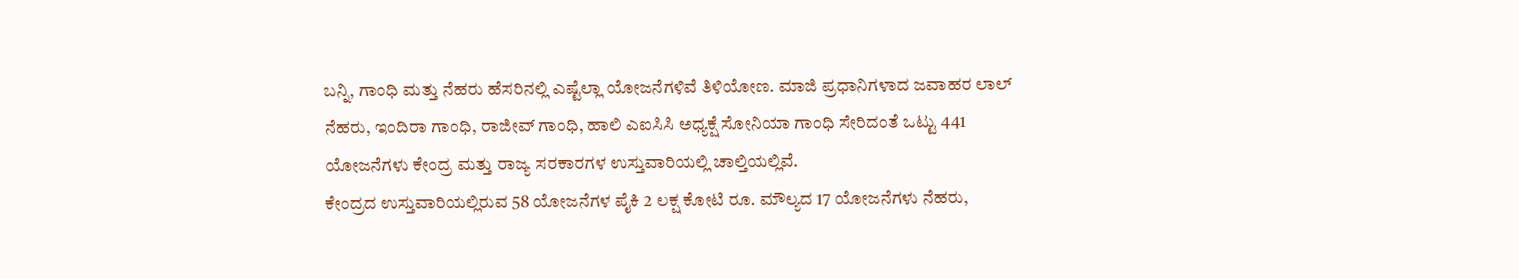ಬನ್ನಿ, ಗಾಂಧಿ ಮತ್ತು ನೆಹರು ಹೆಸರಿನಲ್ಲಿ ಎಷ್ಟೆಲ್ಲಾ ಯೋಜನೆಗಳಿವೆ ತಿಳಿಯೋಣ. ಮಾಜಿ ಪ್ರಧಾನಿಗಳಾದ ಜವಾಹರ ಲಾಲ್ ನೆಹರು, ಇಂದಿರಾ ಗಾಂಧಿ, ರಾಜೀವ್ ಗಾಂಧಿ, ಹಾಲಿ ಎಐಸಿಸಿ ಅಧ್ಯಕ್ಷೆ ಸೋನಿಯಾ ಗಾಂಧಿ ಸೇರಿದಂತೆ ಒಟ್ಟು 441 ಯೋಜನೆಗಳು ಕೇಂದ್ರ ಮತ್ತು ರಾಜ್ಯ ಸರಕಾರಗಳ ಉಸ್ತುವಾರಿಯಲ್ಲಿ ಚಾಲ್ತಿಯಲ್ಲಿವೆ.
ಕೇಂದ್ರದ ಉಸ್ತುವಾರಿಯಲ್ಲಿರುವ 58 ಯೋಜನೆಗಳ ಪೈಕಿ 2 ಲಕ್ಷ ಕೋಟಿ ರೂ. ಮೌಲ್ಯದ 17 ಯೋಜನೆಗಳು ನೆಹರು,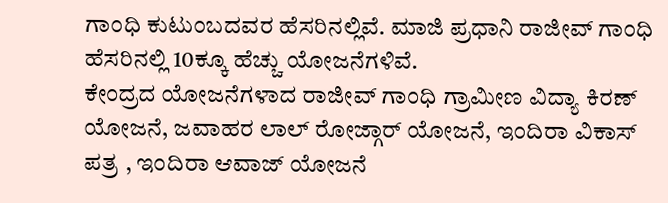ಗಾಂಧಿ ಕುಟುಂಬದವರ ಹೆಸರಿನಲ್ಲಿವೆ. ಮಾಜಿ ಪ್ರಧಾನಿ ರಾಜೀವ್ ಗಾಂಧಿ ಹೆಸರಿನಲ್ಲಿ 10ಕ್ಕೂ ಹೆಚ್ಚು ಯೋಜನೆಗಳಿವೆ.
ಕೇಂದ್ರದ ಯೋಜನೆಗಳಾದ ರಾಜೀವ್ ಗಾಂಧಿ ಗ್ರಾಮೀಣ ವಿದ್ಯಾ ಕಿರಣ್ ಯೋಜನೆ, ಜವಾಹರ ಲಾಲ್ ರೋಜ್ಗಾರ್ ಯೋಜನೆ, ಇಂದಿರಾ ವಿಕಾಸ್ ಪತ್ರ , ಇಂದಿರಾ ಆವಾಜ್ ಯೋಜನೆ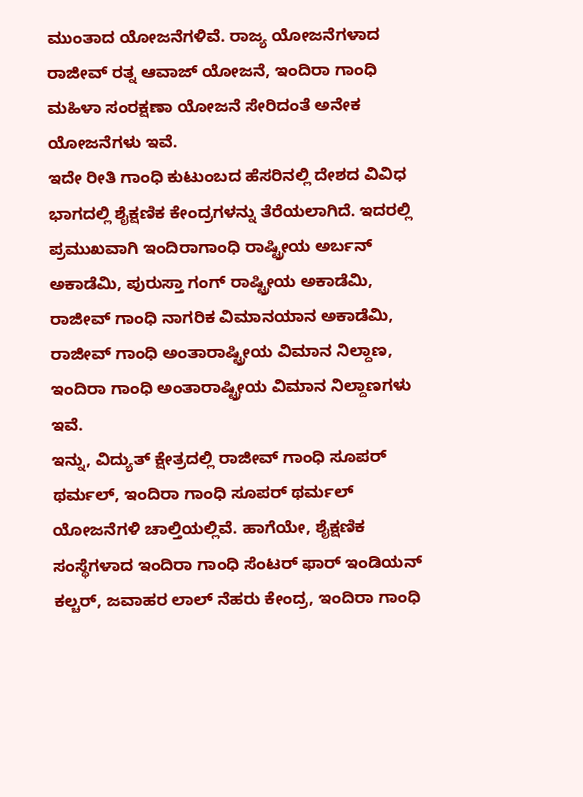ಮುಂತಾದ ಯೋಜನೆಗಳಿವೆ. ರಾಜ್ಯ ಯೋಜನೆಗಳಾದ ರಾಜೀವ್ ರತ್ನ ಆವಾಜ್ ಯೋಜನೆ, ಇಂದಿರಾ ಗಾಂಧಿ ಮಹಿಳಾ ಸಂರಕ್ಷಣಾ ಯೋಜನೆ ಸೇರಿದಂತೆ ಅನೇಕ ಯೋಜನೆಗಳು ಇವೆ.
ಇದೇ ರೀತಿ ಗಾಂಧಿ ಕುಟುಂಬದ ಹೆಸರಿನಲ್ಲಿ ದೇಶದ ವಿವಿಧ ಭಾಗದಲ್ಲಿ ಶೈಕ್ಷಣಿಕ ಕೇಂದ್ರಗಳನ್ನು ತೆರೆಯಲಾಗಿದೆ. ಇದರಲ್ಲಿ ಪ್ರಮುಖವಾಗಿ ಇಂದಿರಾಗಾಂಧಿ ರಾಷ್ಟ್ರೀಯ ಅರ್ಬನ್ ಅಕಾಡೆಮಿ, ಪುರುಸ್ತಾ ಗಂಗ್ ರಾಷ್ಟ್ರೀಯ ಅಕಾಡೆಮಿ, ರಾಜೀವ್ ಗಾಂಧಿ ನಾಗರಿಕ ವಿಮಾನಯಾನ ಅಕಾಡೆಮಿ, ರಾಜೀವ್ ಗಾಂಧಿ ಅಂತಾರಾಷ್ಟ್ರೀಯ ವಿಮಾನ ನಿಲ್ದಾಣ, ಇಂದಿರಾ ಗಾಂಧಿ ಅಂತಾರಾಷ್ಟ್ರೀಯ ವಿಮಾನ ನಿಲ್ದಾಣಗಳು ಇವೆ.
ಇನ್ನು, ವಿದ್ಯುತ್ ಕ್ಷೇತ್ರದಲ್ಲಿ ರಾಜೀವ್ ಗಾಂಧಿ ಸೂಪರ್ ಥರ್ಮಲ್, ಇಂದಿರಾ ಗಾಂಧಿ ಸೂಪರ್ ಥರ್ಮಲ್ ಯೋಜನೆಗಳಿ ಚಾಲ್ತಿಯಲ್ಲಿವೆ. ಹಾಗೆಯೇ, ಶೈಕ್ಷಣಿಕ ಸಂಸ್ಥೆಗಳಾದ ಇಂದಿರಾ ಗಾಂಧಿ ಸೆಂಟರ್ ಫಾರ್ ಇಂಡಿಯನ್ ಕಲ್ಚರ್, ಜವಾಹರ ಲಾಲ್ ನೆಹರು ಕೇಂದ್ರ, ಇಂದಿರಾ ಗಾಂಧಿ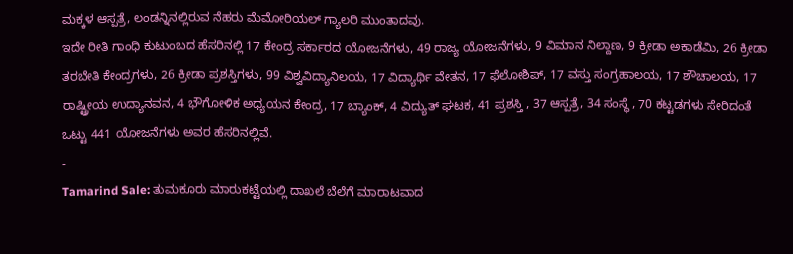ಮಕ್ಕಳ ಆಸ್ಪತ್ರೆ, ಲಂಡನ್ನಿನಲ್ಲಿರುವ ನೆಹರು ಮೆಮೋರಿಯಲ್ ಗ್ಯಾಲರಿ ಮುಂತಾದವು.
ಇದೇ ರೀತಿ ಗಾಂಧಿ ಕುಟುಂಬದ ಹೆಸರಿನಲ್ಲಿ 17 ಕೇಂದ್ರ ಸರ್ಕಾರದ ಯೋಜನೆಗಳು, 49 ರಾಜ್ಯ ಯೋಜನೆಗಳು, 9 ವಿಮಾನ ನಿಲ್ದಾಣ, 9 ಕ್ರೀಡಾ ಅಕಾಡೆಮಿ, 26 ಕ್ರೀಡಾ ತರಬೇತಿ ಕೇಂದ್ರಗಳು, 26 ಕ್ರೀಡಾ ಪ್ರಶಸ್ತಿಗಳು, 99 ವಿಶ್ವವಿದ್ಯಾನಿಲಯ, 17 ವಿದ್ಯಾರ್ಥಿ ವೇತನ, 17 ಫೆಲೋಶಿಪ್, 17 ವಸ್ತು ಸಂಗ್ರಹಾಲಯ, 17 ಶೌಚಾಲಯ, 17 ರಾಷ್ಟ್ರೀಯ ಉದ್ಯಾನವನ, 4 ಭೌಗೋಳಿಕ ಅಧ್ಯಯನ ಕೇಂದ್ರ, 17 ಬ್ಯಾಂಕ್, 4 ವಿದ್ಯುತ್ ಘಟಕ, 41 ಪ್ರಶಸ್ತಿ , 37 ಆಸ್ಪತ್ರೆ, 34 ಸಂಸ್ಥೆ , 70 ಕಟ್ಟಡಗಳು ಸೇರಿದಂತೆ ಒಟ್ಟು 441 ಯೋಜನೆಗಳು ಅವರ ಹೆಸರಿನಲ್ಲಿವೆ.
-
Tamarind Sale: ತುಮಕೂರು ಮಾರುಕಟ್ಟೆಯಲ್ಲಿ ದಾಖಲೆ ಬೆಲೆಗೆ ಮಾರಾಟವಾದ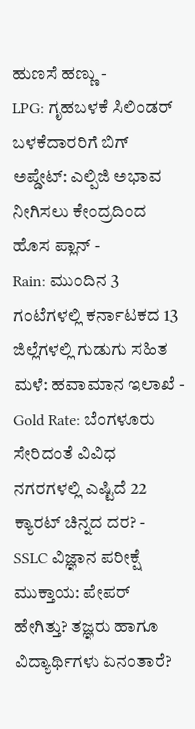ಹುಣಸೆ ಹಣ್ಣು -
LPG: ಗೃಹಬಳಕೆ ಸಿಲಿಂಡರ್ ಬಳಕೆದಾರರಿಗೆ ಬಿಗ್ ಅಪ್ಡೇಟ್: ಎಲ್ಪಿಜಿ ಅಭಾವ ನೀಗಿಸಲು ಕೇಂದ್ರದಿಂದ ಹೊಸ ಪ್ಲಾನ್ -
Rain: ಮುಂದಿನ 3 ಗಂಟೆಗಳಲ್ಲಿ ಕರ್ನಾಟಕದ 13 ಜಿಲ್ಲೆಗಳಲ್ಲಿ ಗುಡುಗು ಸಹಿತ ಮಳೆ: ಹವಾಮಾನ ಇಲಾಖೆ -
Gold Rate: ಬೆಂಗಳೂರು ಸೇರಿದಂತೆ ವಿವಿಧ ನಗರಗಳಲ್ಲಿ ಎಷ್ಟಿದೆ 22 ಕ್ಯಾರಟ್ ಚಿನ್ನದ ದರ? -
SSLC ವಿಜ್ಞಾನ ಪರೀಕ್ಷೆ ಮುಕ್ತಾಯ: ಪೇಪರ್ ಹೇಗಿತ್ತು? ತಜ್ಞರು ಹಾಗೂ ವಿದ್ಯಾರ್ಥಿಗಳು ಏನಂತಾರೆ?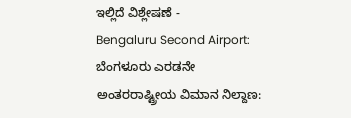ಇಲ್ಲಿದೆ ವಿಶ್ಲೇಷಣೆ -
Bengaluru Second Airport: ಬೆಂಗಳೂರು ಎರಡನೇ ಅಂತರರಾಷ್ಟ್ರೀಯ ವಿಮಾನ ನಿಲ್ದಾಣ: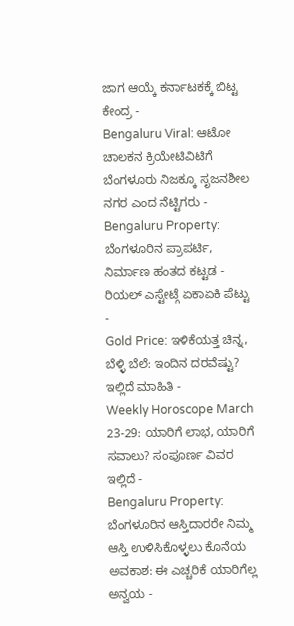ಜಾಗ ಆಯ್ಕೆ ಕರ್ನಾಟಕಕ್ಕೆ ಬಿಟ್ಟ ಕೇಂದ್ರ -
Bengaluru Viral: ಆಟೋ ಚಾಲಕನ ಕ್ರಿಯೇಟಿವಿಟಿಗೆ ಬೆಂಗಳೂರು ನಿಜಕ್ಕೂ ಸೃಜನಶೀಲ ನಗರ ಎಂದ ನೆಟ್ಟಿಗರು -
Bengaluru Property: ಬೆಂಗಳೂರಿನ ಪ್ರಾಪರ್ಟಿ, ನಿರ್ಮಾಣ ಹಂತದ ಕಟ್ಟಡ - ರಿಯಲ್ ಎಸ್ಟೇಟ್ಗೆ ಏಕಾಏಕಿ ಪೆಟ್ಟು -
Gold Price: ಇಳಿಕೆಯತ್ತ ಚಿನ್ನ, ಬೆಳ್ಳಿ ಬೆಲೆ: ಇಂದಿನ ದರವೆಷ್ಟು? ಇಲ್ಲಿದೆ ಮಾಹಿತಿ -
Weekly Horoscope March 23-29: ಯಾರಿಗೆ ಲಾಭ, ಯಾರಿಗೆ ಸವಾಲು? ಸಂಪೂರ್ಣ ವಿವರ ಇಲ್ಲಿದೆ -
Bengaluru Property: ಬೆಂಗಳೂರಿನ ಆಸ್ತಿದಾರರೇ ನಿಮ್ಮ ಆಸ್ತಿ ಉಳಿಸಿಕೊಳ್ಳಲು ಕೊನೆಯ ಅವಕಾಶ: ಈ ಎಚ್ಚರಿಕೆ ಯಾರಿಗೆಲ್ಲ ಅನ್ವಯ -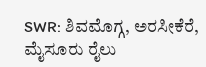SWR: ಶಿವಮೊಗ್ಗ, ಅರಸೀಕೆರೆ, ಮೈಸೂರು ರೈಲು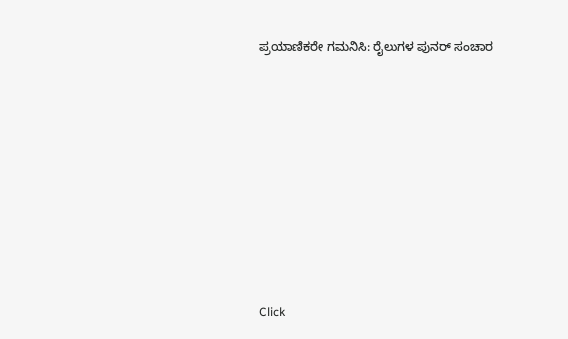ಪ್ರಯಾಣಿಕರೇ ಗಮನಿಸಿ: ರೈಲುಗಳ ಪುನರ್ ಸಂಚಾರ












Click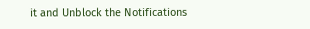it and Unblock the Notifications